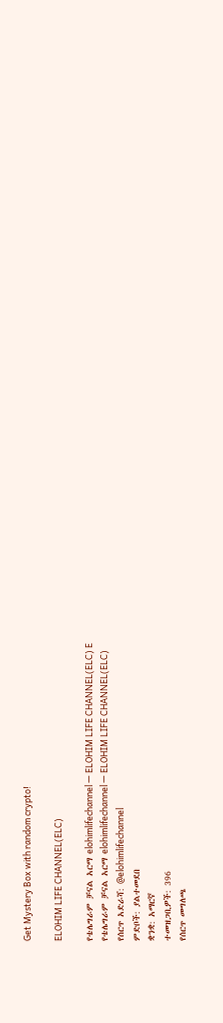Get Mystery Box with random crypto!

ELOHIM LIFE CHANNEL(ELC)

የቴሌግራም ቻናል አርማ elohimlifechannel — ELOHIM LIFE CHANNEL(ELC) E
የቴሌግራም ቻናል አርማ elohimlifechannel — ELOHIM LIFE CHANNEL(ELC)
የሰርጥ አድራሻ: @elohimlifechannel
ምድቦች: ያልተመደበ
ቋንቋ: አማርኛ
ተመዝጋቢዎች: 396
የሰርጥ መግለጫ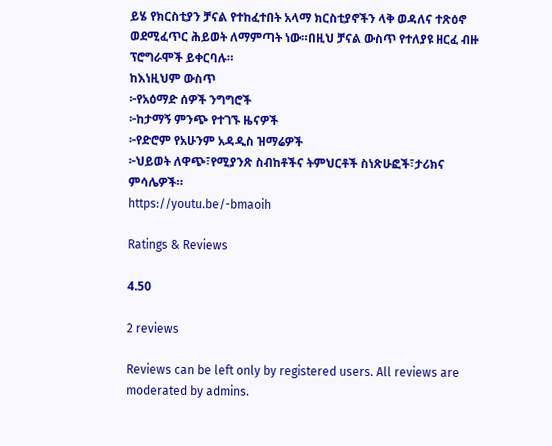ይሄ የክርስቲያን ቻናል የተከፈተበት አላማ ክርስቲያኖችን ላቅ ወዳለና ተጽዕኖ ወደሚፈጥር ሕይወት ለማምጣት ነው።በዚህ ቻናል ውስጥ የተለያዩ ዘርፈ ብዙ ፕሮግራሞች ይቀርባሉ።
ከእነዚህም ውስጥ
፦የአዕማድ ሰዎች ንግግሮች
፦ከታማኝ ምንጭ የተገኙ ዜናዎች
፦የድሮም የአሁንም አዳዲስ ዝማሬዎች
፦ህይወት ለዋጭ፣የሚያንጽ ስብከቶችና ትምህርቶች ስነጽሁፎች፣ታሪክና ምሳሌዎች።
https://youtu.be/-bmaoih

Ratings & Reviews

4.50

2 reviews

Reviews can be left only by registered users. All reviews are moderated by admins.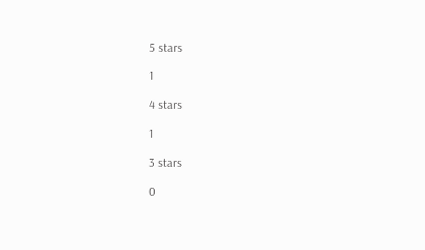5 stars

1

4 stars

1

3 stars

0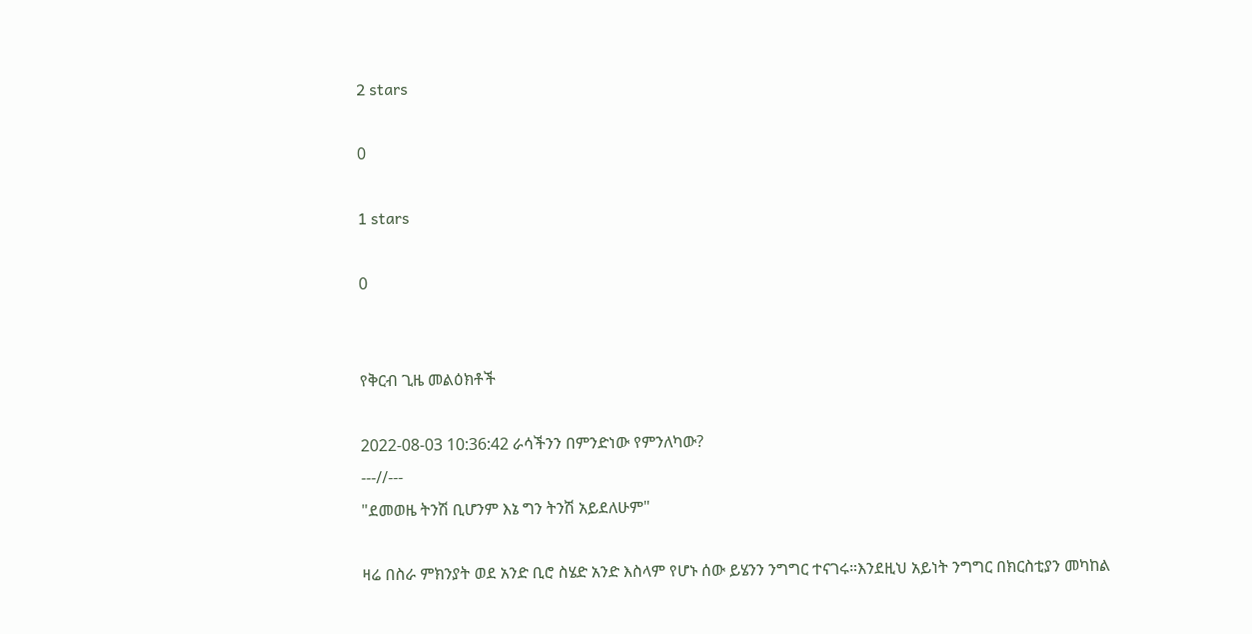2 stars

0

1 stars

0


የቅርብ ጊዜ መልዕክቶች

2022-08-03 10:36:42 ራሳችንን በምንድነው የምንለካው?
---//---
"ደመወዜ ትንሽ ቢሆንም እኔ ግን ትንሽ አይደለሁም"

ዛሬ በስራ ምክንያት ወደ አንድ ቢሮ ስሄድ አንድ እስላም የሆኑ ሰው ይሄንን ንግግር ተናገሩ።እንደዚህ አይነት ንግግር በክርስቲያን መካከል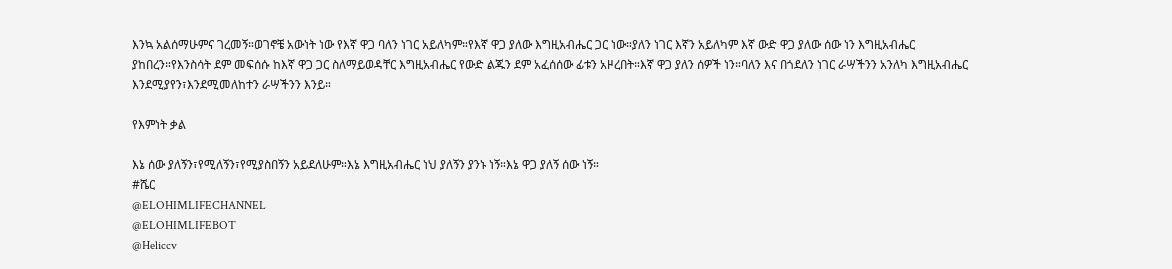እንኳ አልሰማሁምና ገረመኝ።ወገኖቼ አውነት ነው የእኛ ዋጋ ባለን ነገር አይለካም።የእኛ ዋጋ ያለው እግዚአብሔር ጋር ነው።ያለን ነገር እኛን አይለካም እኛ ውድ ዋጋ ያለው ሰው ነን እግዚአብሔር ያከበረን።የእንስሳት ደም መፍሰሱ ከእኛ ዋጋ ጋር ስለማይወዳቸር እግዚአብሔር የውድ ልጁን ደም አፈሰሰው ፊቱን አዞረበት።እኛ ዋጋ ያለን ሰዎች ነን።ባለን እና በጎደለን ነገር ራሣችንን አንለካ እግዚአብሔር እንደሚያየን፣እንደሚመለከተን ራሣችንን እንይ።

የእምነት ቃል

እኔ ሰው ያለኝን፣የሚለኝን፣የሚያስበኝን አይደለሁም።እኔ እግዚአብሔር ነህ ያለኝን ያንኑ ነኝ።እኔ ዋጋ ያለኝ ሰው ነኝ።
#ሼር
@ELOHIMLIFECHANNEL
@ELOHIMLIFEBOT
@Heliccv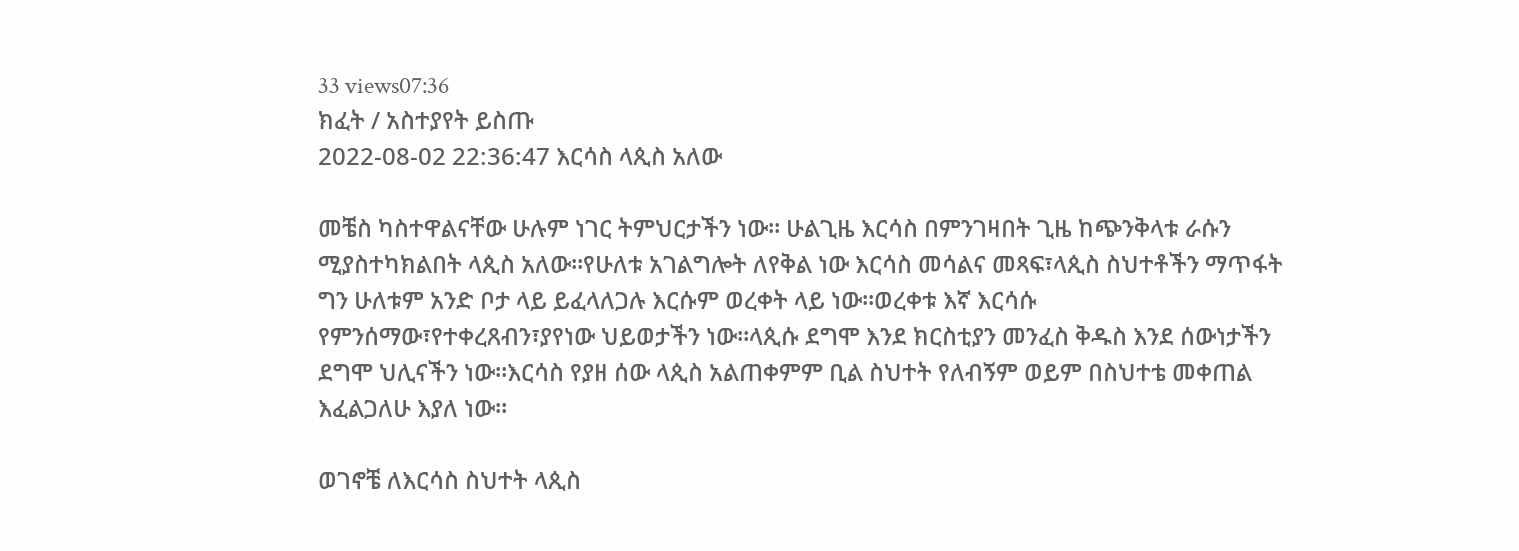33 views07:36
ክፈት / አስተያየት ይስጡ
2022-08-02 22:36:47 እርሳስ ላጲስ አለው

መቼስ ካስተዋልናቸው ሁሉም ነገር ትምህርታችን ነው። ሁልጊዜ እርሳስ በምንገዛበት ጊዜ ከጭንቅላቱ ራሱን ሚያስተካክልበት ላጲስ አለው።የሁለቱ አገልግሎት ለየቅል ነው እርሳስ መሳልና መጻፍ፣ላጲስ ስህተቶችን ማጥፋት ግን ሁለቱም አንድ ቦታ ላይ ይፈላለጋሉ እርሱም ወረቀት ላይ ነው።ወረቀቱ እኛ እርሳሱ የምንሰማው፣የተቀረጸብን፣ያየነው ህይወታችን ነው።ላጲሱ ደግሞ እንደ ክርስቲያን መንፈስ ቅዱስ እንደ ሰውነታችን ደግሞ ህሊናችን ነው።እርሳስ የያዘ ሰው ላጲስ አልጠቀምም ቢል ስህተት የለብኝም ወይም በስህተቴ መቀጠል እፈልጋለሁ እያለ ነው።

ወገኖቼ ለእርሳስ ስህተት ላጲስ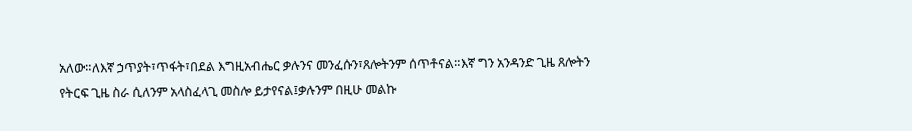አለው።ለእኛ ኃጥያት፣ጥፋት፣በደል እግዚአብሔር ቃሉንና መንፈሱን፣ጸሎትንም ሰጥቶናል።እኛ ግን አንዳንድ ጊዜ ጸሎትን የትርፍ ጊዜ ስራ ሲለንም አላስፈላጊ መስሎ ይታየናል፤ቃሉንም በዚሁ መልኩ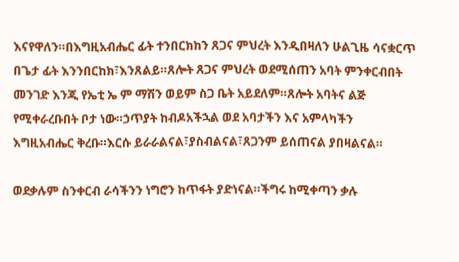እናየዋለን።በእግዚአብሔር ፊት ተንበርክከን ጸጋና ምህረት እንዲበዛለን ሁልጊዜ ሳናቋርጥ በጌታ ፊት እንንበርከክ፣እንጸልይ።ጸሎት ጸጋና ምህረት ወደሚሰጠን አባት ምንቀርብበት መንገድ እንጂ የኤቲ ኤ ም ማሽን ወይም ስጋ ቤት አይደለም።ጸሎት አባትና ልጅ የሚቀራረቡበት ቦታ ነው።ኃጥያት ከብዶአችኋል ወደ አባታችን እና አምላካችን እግዚአብሔር ቅረቡ።እርሱ ይራራልናል፣ያስብልናል፣ጸጋንም ይሰጠናል ያበዛልናል።

ወደቃሉም ስንቀርብ ራሳችንን ነግሮን ከጥፋት ያድነናል።ችግሩ ከሚቀጣን ቃሉ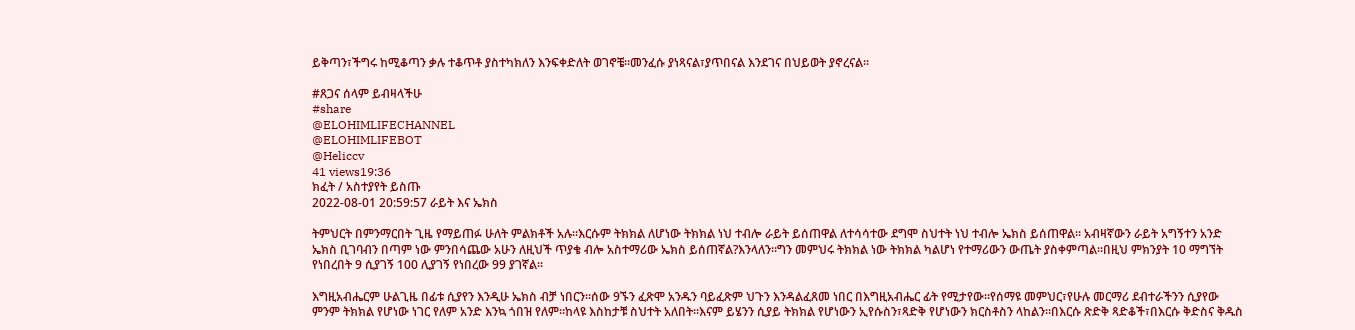ይቅጣን፣ችግሩ ከሚቆጣን ቃሉ ተቆጥቶ ያስተካክለን እንፍቀድለት ወገኖቼ።መንፈሱ ያነጻናል፣ያጥበናል እንደገና በህይወት ያኖረናል።

#ጸጋና ሰላም ይብዛላችሁ
#share
@ELOHIMLIFECHANNEL
@ELOHIMLIFEBOT
@Heliccv
41 views19:36
ክፈት / አስተያየት ይስጡ
2022-08-01 20:59:57 ራይት እና ኤክስ

ትምህርት በምንማርበት ጊዜ የማይጠፉ ሁለት ምልክቶች አሉ።እርሱም ትክክል ለሆነው ትክክል ነህ ተብሎ ራይት ይሰጠዋል ለተሳሳተው ደግሞ ስህተት ነህ ተብሎ ኤክስ ይሰጠዋል። አብዛኛውን ራይት አግኝተን አንድ ኤክስ ቢገባብን በጣም ነው ምንበሳጨው አሁን ለዚህች ጥያቄ ብሎ አስተማሪው ኤክስ ይሰጠኛል?እንላለን።ግን መምህሩ ትክክል ነው ትክክል ካልሆነ የተማሪውን ውጤት ያስቀምጣል።በዚህ ምክንያት 10 ማግኘት የነበረበት 9 ሲያገኝ 100 ሊያገኝ የነበረው 99 ያገኛል።

እግዚአብሔርም ሁልጊዜ በፊቱ ሲያየን እንዲሁ ኤክስ ብቻ ነበርን።ሰው 9ኙን ፈጽሞ አንዱን ባይፈጽም ህጉን እንዳልፈጸመ ነበር በእግዚአብሔር ፊት የሚታየው።የሰማዩ መምህር፣የሁሉ መርማሪ ደብተራችንን ሲያየው ምንም ትክክል የሆነው ነገር የለም አንድ እንኳ ጎበዝ የለም።ከላዩ እስከታቹ ስህተት አለበት።እናም ይሄንን ሲያይ ትክክል የሆነውን ኢየሱስን፣ጻድቅ የሆነውን ክርስቶስን ላከልን።በእርሱ ጽድቅ ጻድቆች፣በእርሱ ቅድስና ቅዱስ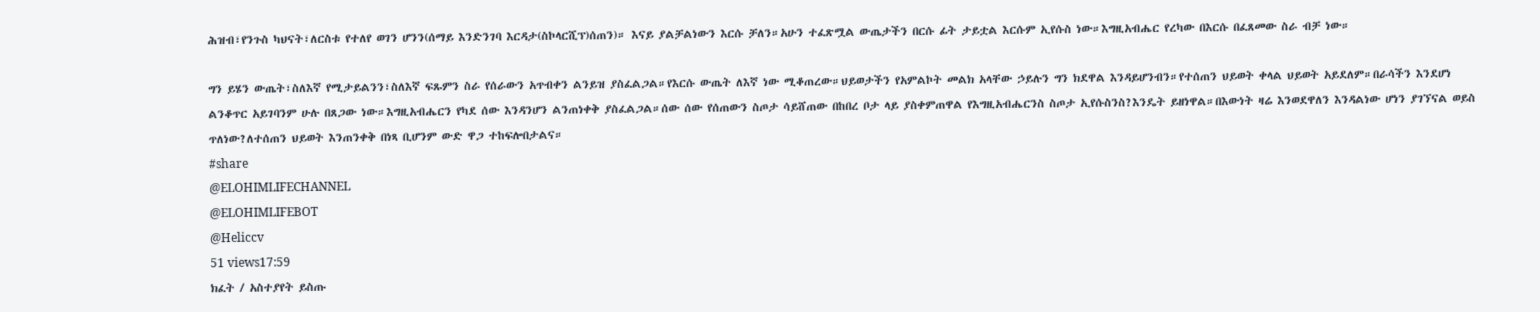ሕዝብ፣የንጉስ ካህናት፣ለርስቱ የተለየ ወገን ሆንን(ሰማይ እንድንገባ እርዳታ(ስኮላርሺፕ)ሰጠን)። እናይ ያልቻልነውን እርሱ ቻለን።አሁን ተፈጽሟል ውጤታችን በርሱ ፊት ታይቷል እርሱም ኢየሱስ ነው።እግዚአብሔር የረካው በእርሱ በፈጸመው ስራ ብቻ ነው።

ግን ይሄን ውጤት፣ስለእኛ የሚታይልንን፣ስለእኛ ፍጹምን ስራ የሰራውን አጥብቀን ልንይዝ ያስፈልጋል።የእርሱ ውጤት ለእኛ ነው ሚቆጠረው።ህይወታችን የአምልኮት መልክ አላቸው ኃይሉን ግን ክደዋል እንዳይሆንብን።የተሰጠን ህይወት ቀላል ህይወት አይደለም።በራሳችን እንደሆነ ልንቆጥር አይገባንም ሁሉ በጸጋው ነው።እግዚአብሔርን የካደ ሰው እንዳንሆን ልንጠነቀቅ ያስፈልጋል።ሰው ሰው የሰጠውን ስጦታ ሳይሸጠው በከበረ ቦታ ላይ ያስቀምጠዋል የእግዚአብሔርንስ ስጦታ ኢየሱስንስ?እንዴት ይዘነዋል።በእውነት ዛሬ እንወደዋለን እንዳልነው ሆነን ያገኘናል ወይስ ጥለነው?ለተሰጠን ህይወት እንጠንቀቅ በነጻ ቢሆንም ውድ ዋጋ ተከፍሎበታልና።
#share
@ELOHIMLIFECHANNEL
@ELOHIMLIFEBOT
@Heliccv
51 views17:59
ክፈት / አስተያየት ይስጡ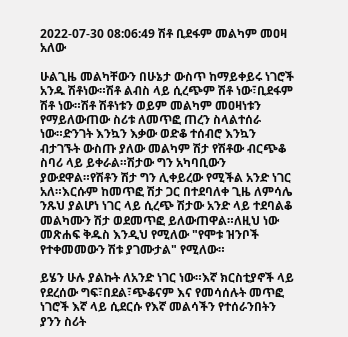2022-07-30 08:06:49 ሽቶ ቢደፋም መልካም መዐዛ አለው

ሁልጊዜ መልካቸውን በሁኔታ ውስጥ ከማይቀይሩ ነገሮች አንዱ ሽቶነው።ሽቶ ልብስ ላይ ሲረጭም ሽቶ ነው፣ቢደፋም ሽቶ ነው።ሽቶ ሽቶነቱን ወይም መልካም መዐዛነቱን የማይለውጠው ስሪቱ ለመጥፎ ጠረን ስላልተሰራ ነው።ድንገት እንኳን እቃው ወድቆ ተሰብሮ እንኳን ብታገኙት ውስጡ ያለው መልካም ሽታ የሽቶው ብርጭቆ ስባሪ ላይ ይቀራል።ሽታው ግን አካባቢውን ያውደዋል።የሽቶን ሽታ ግን ሊቀይረው የሚችል አንድ ነገር አለ።እርሱም ከመጥፎ ሽታ ጋር በተደባለቀ ጊዜ ለምሳሌ ንጹህ ያልሆነ ነገር ላይ ሲረጭ ሽታው አንድ ላይ ተደባልቆ መልካሙን ሽታ ወደመጥፎ ይለውጠዋል።ለዚህ ነው መጽሐፍ ቅዱስ እንዲህ የሚለው "የሞቱ ዝንቦች የተቀመመውን ሽቱ ያገሙታል" የሚለው።

ይሄን ሁሉ ያልኩት ለአንድ ነገር ነው።እኛ ክርስቲያኖች ላይ የደረሰው ግፍ፣በደል፣ጭቆናም እና የመሳሰሉት መጥፎ ነገሮች እኛ ላይ ሲደርሱ የእኛ መልሳችን የተሰራንበትን ያንን ስሪት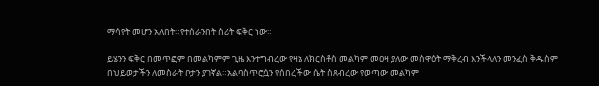ማሳየት መሆን አለበት።የተሰራንበት ስሪት ፍቅር ነው።

ይሄንን ፍቅር በመጥፎም በመልካምም ጊዜ እንተግብረው የዛኔ ለክርስቶስ መልካም መዐዛ ያለው መስዋዕት ማቅረብ እንችላለን መንፈስ ቅዱስም በህይወታችን ለመስራት ቦታን ያገኛል።አልባስጥሮሷን የሰበረችው ሴት ስጸብረው የወጣው መልካም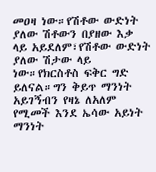መዐዛ ነው።የሽቶው ውድነት ያለው ሽቶውን በያዘው እቃ ላይ አይደለም፣የሽቶው ውድነት ያለው ሽታው ላይ ነው።የክርስቶስ ፍቅር ግድ ይለናል።ግን ቅይጥ ማንነት አይገኝብን የዛኔ ለአለም የሚመች እንደ ኤሳው አይነት ማንነት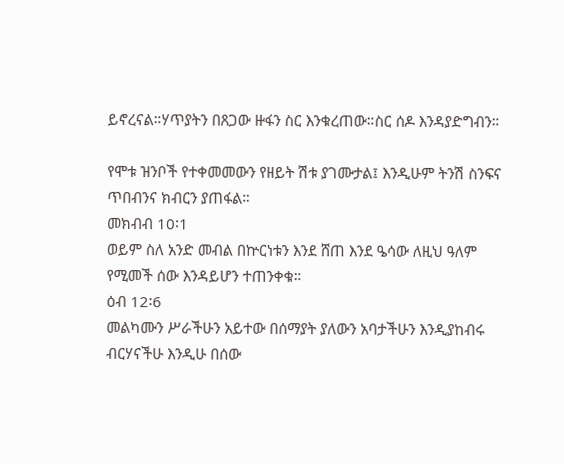ይኖረናል።ሃጥያትን በጸጋው ዙፋን ስር እንቁረጠው።ስር ሰዶ እንዳያድግብን።

የሞቱ ዝንቦች የተቀመመውን የዘይት ሽቱ ያገሙታል፤ እንዲሁም ትንሽ ስንፍና ጥበብንና ክብርን ያጠፋል።
መክብብ 10፡1
ወይም ስለ አንድ መብል በኵርነቱን እንደ ሸጠ እንደ ዔሳው ለዚህ ዓለም የሚመች ሰው እንዳይሆን ተጠንቀቁ።
ዕብ 12፡6
መልካሙን ሥራችሁን አይተው በሰማያት ያለውን አባታችሁን እንዲያከብሩ ብርሃናችሁ እንዲሁ በሰው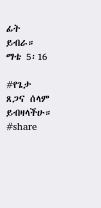ፊት ይብራ።
ማቴ 5፡16

#የጌታ ጸጋና ሰላም ይብዛላችሁ።
#share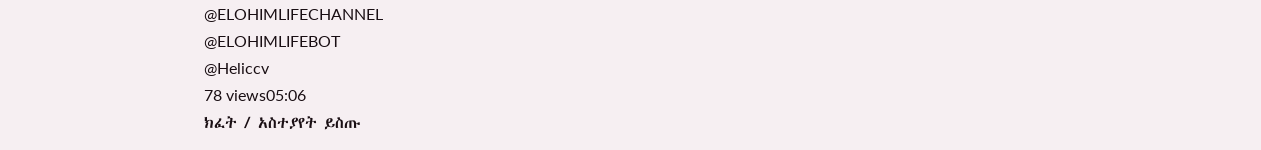@ELOHIMLIFECHANNEL
@ELOHIMLIFEBOT
@Heliccv
78 views05:06
ክፈት / አስተያየት ይስጡ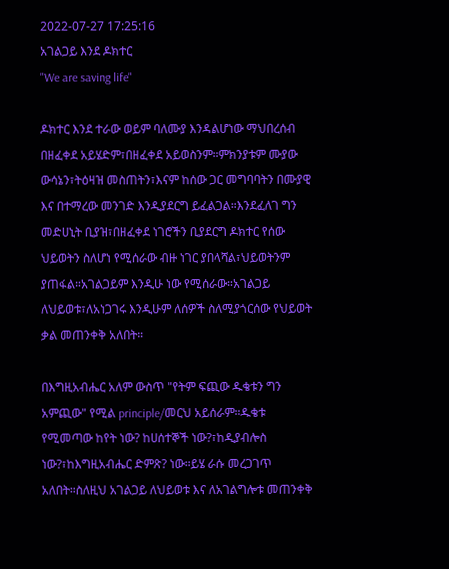2022-07-27 17:25:16
አገልጋይ እንደ ዶክተር
"We are saving life"

ዶክተር እንደ ተራው ወይም ባለሙያ እንዳልሆነው ማህበረሰብ በዘፈቀደ አይሄድም፣በዘፈቀደ አይወስንም።ምክንያቱም ሙያው ውሳኔን፣ትዕዛዝ መስጠትን፣እናም ከሰው ጋር መግባባትን በሙያዊ እና በተማረው መንገድ እንዲያደርግ ይፈልጋል።እንደፈለገ ግን መድሀኒት ቢያዝ፣በዘፈቀደ ነገሮችን ቢያደርግ ዶክተር የሰው ህይወትን ስለሆነ የሚሰራው ብዙ ነገር ያበላሻል፣ህይወትንም ያጠፋል።አገልጋይም እንዲሁ ነው የሚሰራው።አገልጋይ ለህይወቱ፣ለአነጋገሩ እንዲሁም ለሰዎች ስለሚያጎርሰው የህይወት ቃል መጠንቀቅ አለበት።

በእግዚአብሔር አለም ውስጥ "የትም ፍጪው ዱቄቱን ግን አምጪው" የሚል principle/መርህ አይሰራም።ዱቄቱ የሚመጣው ከየት ነው? ከሀሰተኞች ነው?፣ከዲያብሎስ ነው?፣ከእግዚአብሔር ድምጽ? ነው።ይሄ ራሱ መረጋገጥ አለበት።ስለዚህ አገልጋይ ለህይወቱ እና ለአገልግሎቱ መጠንቀቅ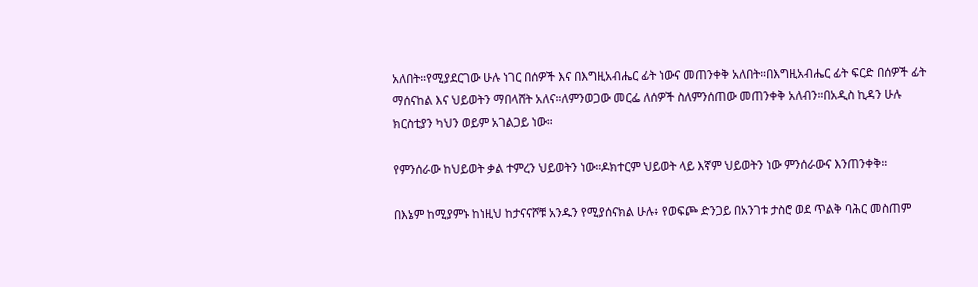አለበት።የሚያደርገው ሁሉ ነገር በሰዎች እና በእግዚአብሔር ፊት ነውና መጠንቀቅ አለበት።በእግዚአብሔር ፊት ፍርድ በሰዎች ፊት ማሰናከል እና ህይወትን ማበላሸት አለና።ለምንወጋው መርፌ ለሰዎች ስለምንሰጠው መጠንቀቅ አለብን።በአዲስ ኪዳን ሁሉ ክርስቲያን ካህን ወይም አገልጋይ ነው።

የምንሰራው ከህይወት ቃል ተምረን ህይወትን ነው።ዶክተርም ህይወት ላይ እኛም ህይወትን ነው ምንሰራውና እንጠንቀቅ።

በእኔም ከሚያምኑ ከነዚህ ከታናናሾቹ አንዱን የሚያሰናክል ሁሉ፥ የወፍጮ ድንጋይ በአንገቱ ታስሮ ወደ ጥልቅ ባሕር መስጠም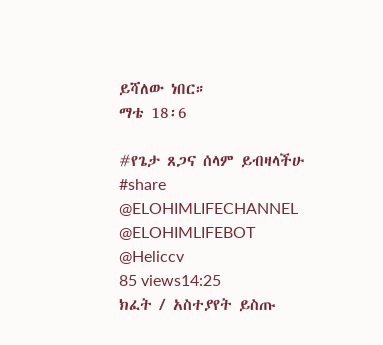ይሻለው ነበር።
ማቴ 18፡6

#የጌታ ጸጋና ሰላም ይብዛላችሁ
#share
@ELOHIMLIFECHANNEL
@ELOHIMLIFEBOT
@Heliccv
85 views14:25
ክፈት / አስተያየት ይስጡ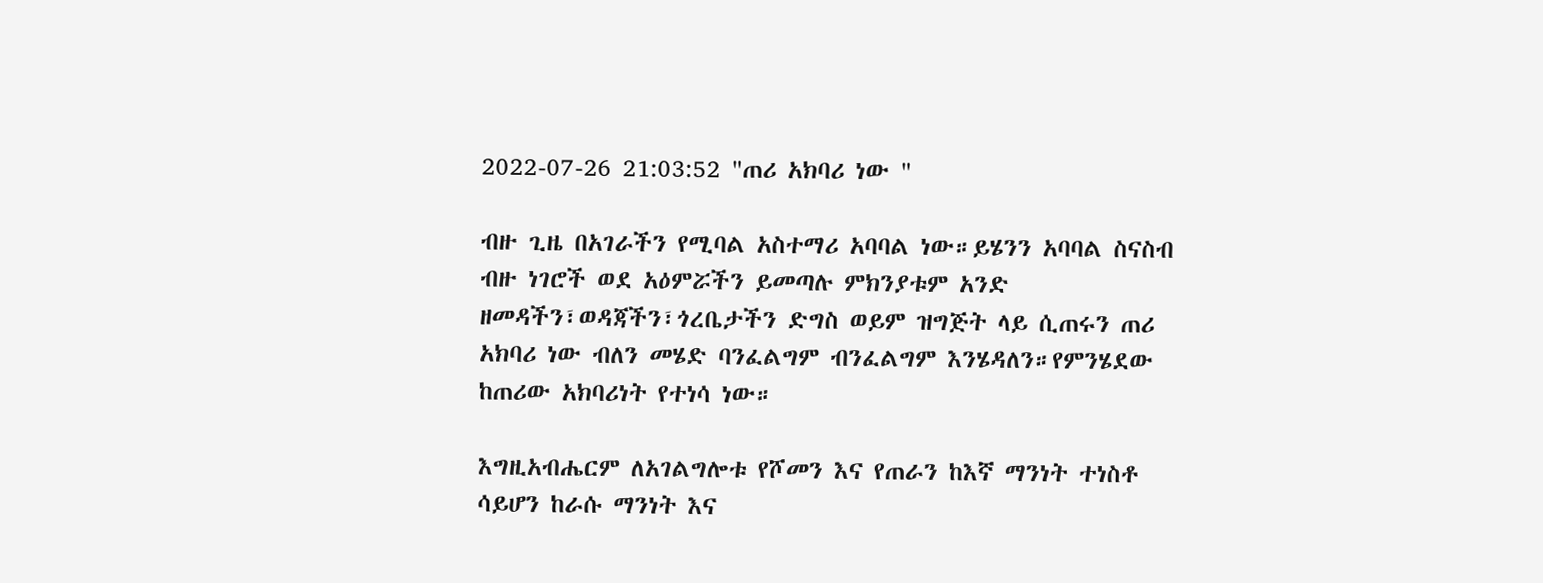2022-07-26 21:03:52 "ጠሪ አክባሪ ነው "

ብዙ ጊዜ በአገራችን የሚባል አስተማሪ አባባል ነው።ይሄንን አባባል ስናስብ ብዙ ነገሮች ወደ አዕምሯችን ይመጣሉ ምክንያቱም አንድ ዘመዳችን፣ወዳጃችን፣ጎረቤታችን ድግስ ወይም ዝግጅት ላይ ሲጠሩን ጠሪ አክባሪ ነው ብለን መሄድ ባንፈልግም ብንፈልግም እንሄዳለን።የምንሄደው ከጠሪው አክባሪነት የተነሳ ነው።

እግዚአብሔርም ለአገልግሎቱ የሾመን እና የጠራን ከእኛ ማንነት ተነስቶ ሳይሆን ከራሱ ማንነት እና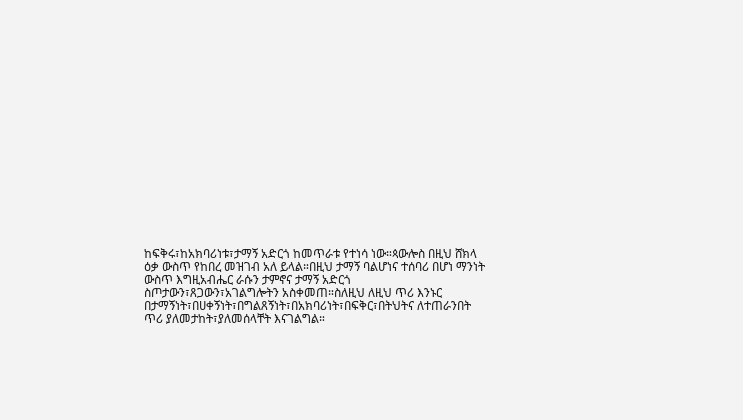ከፍቅሩ፣ከአክባሪነቱ፣ታማኝ አድርጎ ከመጥራቱ የተነሳ ነው።ጳውሎስ በዚህ ሸክላ ዕቃ ውስጥ የከበረ መዝገብ አለ ይላል።በዚህ ታማኝ ባልሆነና ተሰባሪ በሆነ ማንነት ውስጥ እግዚአብሔር ራሱን ታምኖና ታማኝ አድርጎ ስጦታውን፣ጸጋውን፣አገልግሎትን አስቀመጠ።ስለዚህ ለዚህ ጥሪ እንኑር በታማኝነት፣በሀቀኝነት፣በግልጸኝነት፣በአክባሪነት፣በፍቅር፣በትህትና ለተጠራንበት ጥሪ ያለመታከት፣ያለመሰላቸት እናገልግል።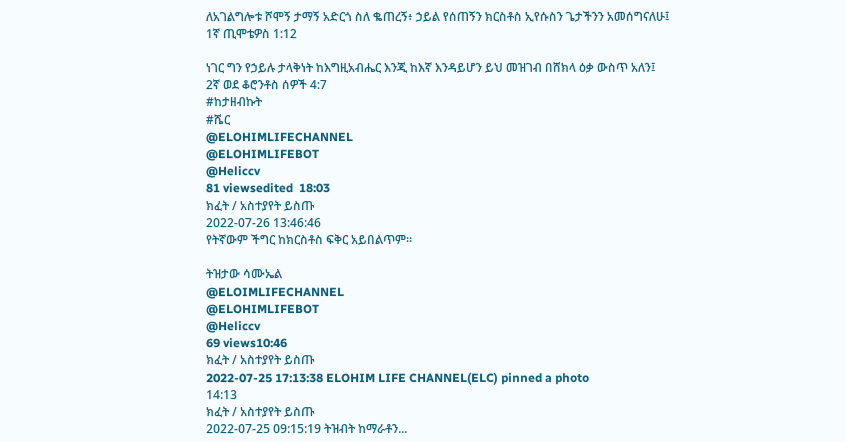ለአገልግሎቱ ሾሞኝ ታማኝ አድርጎ ስለ ቈጠረኝ፥ ኃይል የሰጠኝን ክርስቶስ ኢየሱስን ጌታችንን አመሰግናለሁ፤
1ኛ ጢሞቴዎስ 1:12

ነገር ግን የኃይሉ ታላቅነት ከእግዚአብሔር እንጂ ከእኛ እንዳይሆን ይህ መዝገብ በሸክላ ዕቃ ውስጥ አለን፤
2ኛ ወደ ቆሮንቶስ ሰዎች 4:7
#ከታዘብኩት
#ሼር
@ELOHIMLIFECHANNEL
@ELOHIMLIFEBOT
@Heliccv
81 viewsedited  18:03
ክፈት / አስተያየት ይስጡ
2022-07-26 13:46:46
የትኛውም ችግር ከክርስቶስ ፍቅር አይበልጥም።

ትዝታው ሳሙኤል
@ELOIMLIFECHANNEL
@ELOHIMLIFEBOT
@Heliccv
69 views10:46
ክፈት / አስተያየት ይስጡ
2022-07-25 17:13:38 ELOHIM LIFE CHANNEL(ELC) pinned a photo
14:13
ክፈት / አስተያየት ይስጡ
2022-07-25 09:15:19 ትዝብት ከማራቶን...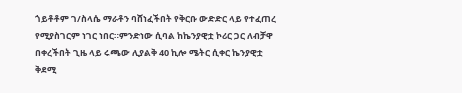ጎይቶቶም ገ/ስላሴ ማራቶን ባሸነፈችበት የቅርቡ ውድድር ላይ የተፈጠረ የሚያስገርም ነገር ነበር።ምንድነው ሲባል ከኬንያዊቷ ኮሪር ጋር ለብቻዋ በቀረችበት ጊዜ ላይ ሩጫው ሊያልቅ 40 ኪሎ ሜትር ሲቀር ኬንያዊቷ ቅደሚ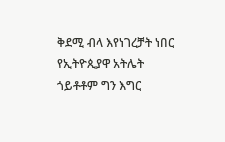ቅደሚ ብላ እየነገረቻት ነበር የኢትዮጲያዋ አትሌት ጎይቶቶም ግን እግር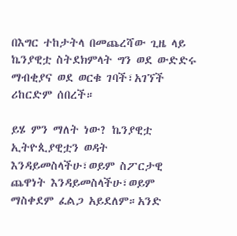በእግር ተከታትላ በመጨረሻው ጊዜ ላይ ኬንያዊቷ ስትደክምላት ግን ወደ ውድድሩ ማብቂያና ወደ ወርቁ ገባች፣አገኘች ሪከርድም ሰበረች።

ይሄ ምን ማለት ነው? ኬንያዊቷ ኢትዮጲያዊቷን ወዳት እንዳይመስላችሁ፣ወይም ስፖርታዊ ጨዋነት እንዳይመስላችሁ፣ወይም ማስቀደም ፈልጋ አይደለም።አንድ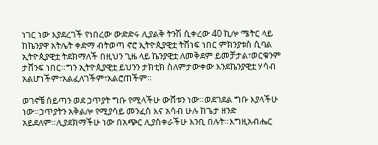ነገር ነው እያደረገች የነበረው ውድድሩ ሊያልቅ ትንሽ ሲቀረው 40 ኪሎ ሜትር ላይ ከኬንያዋ አትሌት ቀድማ ብትወጣ ኖሮ ኢትዮጲያዊቷ ትሸነፍ ነበር ምክንያቱስ ሲባል ኢትዮጲያዊቷ ትደክማለች በዚህን ጊዜ ላይ ኬንያዊቷ ለመቅደም ይመቻታል፣ወርቁንም ታሸንፍ ነበር።ግን ኢትዮጲያዊቷ ይህንን ታክቲክ ስለምታውቀው እንደኬንያዊቷ ሃሳብ አልሆነችም፣አልፈለገችም፣አልሮጠችም።

ወገኖቼ ሰይጣን ወደ ኃጥያት ግቡ የሚላችሁ ውሸቱን ነው።ወደገደል ግቡ እያላችሁ ነው።ኃጥያትን አቅልሎ የሚያሳይ መንፈስ እና አሳብ ሁሉ ከጌታ ዘንድ አይደለም።ሊያደክማችሁ ነው በአጭር ሊያስቀራችሁ እንቢ በሉት።እግዚአብሔር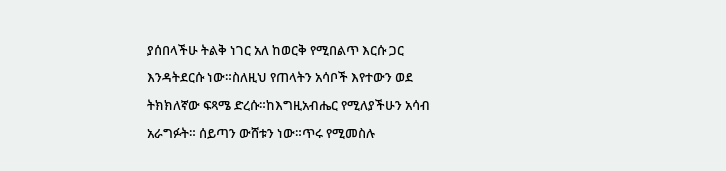ያሰበላችሁ ትልቅ ነገር አለ ከወርቅ የሚበልጥ እርሱ ጋር እንዳትደርሱ ነው።ስለዚህ የጠላትን አሳቦች እየተውን ወደ ትክክለኛው ፍጻሜ ድረሱ።ከእግዚአብሔር የሚለያችሁን አሳብ አራግፉት። ሰይጣን ውሸቱን ነው።ጥሩ የሚመስሉ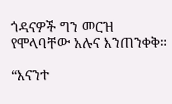ጎዳናዎች ግን መርዝ የሞላባቸው አሉና እንጠንቀቅ።

“እናንተ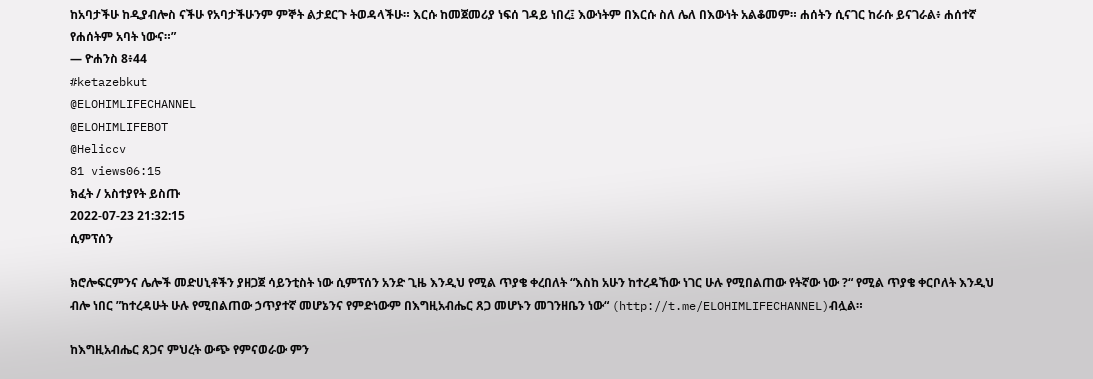ከአባታችሁ ከዲያብሎስ ናችሁ የአባታችሁንም ምኞት ልታደርጉ ትወዳላችሁ። እርሱ ከመጀመሪያ ነፍሰ ገዳይ ነበረ፤ እውነትም በእርሱ ስለ ሌለ በእውነት አልቆመም። ሐሰትን ሲናገር ከራሱ ይናገራል፥ ሐሰተኛ የሐሰትም አባት ነውና።”
— ዮሐንስ 8፥44
#ketazebkut
@ELOHIMLIFECHANNEL
@ELOHIMLIFEBOT
@Heliccv
81 views06:15
ክፈት / አስተያየት ይስጡ
2022-07-23 21:32:15
ሲምፕሰን

ክሮሎፍርምንና ሌሎች መድሀኒቶችን ያዘጋጀ ሳይንቲስት ነው ሲምፕሰን አንድ ጊዜ እንዲህ የሚል ጥያቄ ቀረበለት “እስከ አሁን ከተረዳኸው ነገር ሁሉ የሚበልጠው የትኛው ነው ?“ የሚል ጥያቄ ቀርቦለት እንዲህ ብሎ ነበር ”ከተረዳሁት ሁሉ የሚበልጠው ኃጥያተኛ መሆኔንና የምድነውም በእግዚአብሔር ጸጋ መሆኑን መገንዘቤን ነው“ (http://t.me/ELOHIMLIFECHANNEL)ብሏል።

ከእግዚአብሔር ጸጋና ምህረት ውጭ የምናወራው ምን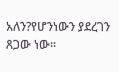አለን?የሆንነውን ያደረገን ጸጋው ነው።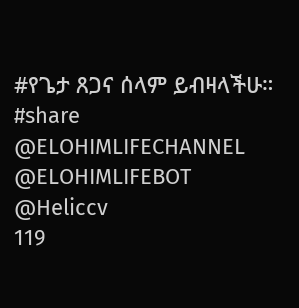#የጌታ ጸጋና ሰላም ይብዛላችሁ።
#share
@ELOHIMLIFECHANNEL
@ELOHIMLIFEBOT
@Heliccv
119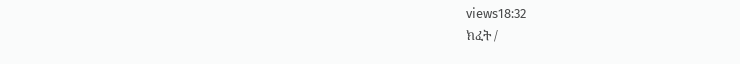views18:32
ክፈት /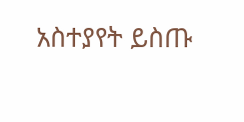አስተያየት ይስጡ